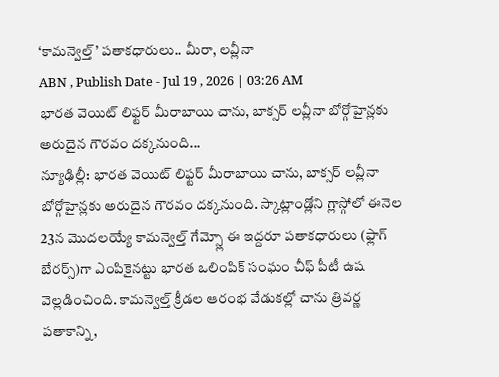‘కామన్వెల్త్’ పతాకధారులు.. మీరా, లవ్లీనా
ABN , Publish Date - Jul 19 , 2026 | 03:26 AM
భారత వెయిట్ లిఫ్టర్ మీరాబాయి చాను, బాక్సర్ లవ్లీనా బోర్గోహైన్లకు అరుదైన గౌరవం దక్కనుంది...
న్యూఢిల్లీ: భారత వెయిట్ లిఫ్టర్ మీరాబాయి చాను, బాక్సర్ లవ్లీనా బోర్గోహైన్లకు అరుదైన గౌరవం దక్కనుంది. స్కాట్లాండ్లోని గ్లాస్గోలో ఈనెల 23న మొదలయ్యే కామన్వెల్త్ గేమ్స్లో ఈ ఇద్దరూ పతాకధారులు (ఫ్లాగ్ బేరర్స్)గా ఎంపికైనట్టు భారత ఒలింపిక్ సంఘం చీఫ్ పీటీ ఉష వెల్లడించింది. కామన్వెల్త్ క్రీడల ఆరంభ వేడుకల్లో చాను త్రివర్ణ పతాకాన్ని,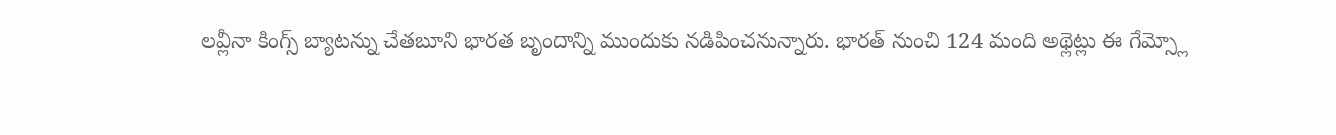లవ్లీనా కింగ్స్ బ్యాటన్ను చేతబూని భారత బృందాన్ని ముందుకు నడిపించనున్నారు. భారత్ నుంచి 124 మంది అథ్లెట్లు ఈ గేమ్స్లో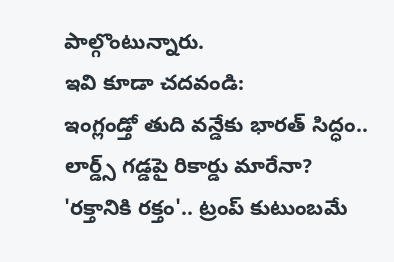పాల్గొంటున్నారు.
ఇవి కూడా చదవండి:
ఇంగ్లండ్తో తుది వన్డేకు భారత్ సిద్ధం.. లార్డ్స్ గడ్డపై రికార్డు మారేనా?
'రక్తానికి రక్తం'.. ట్రంప్ కుటుంబమే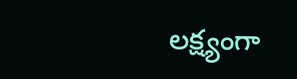లక్ష్యంగా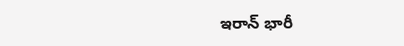ఇరాన్ భారీ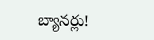బ్యానర్లు!